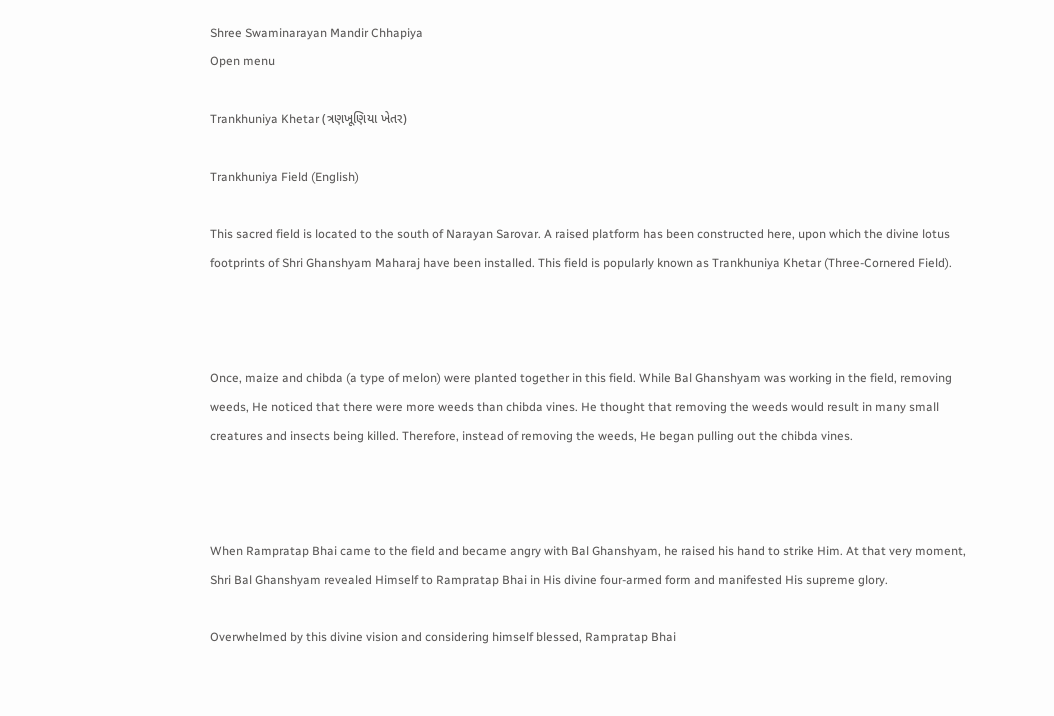Shree Swaminarayan Mandir Chhapiya
Open menu

Trankhuniya Khetar (ત્રણખૂણિયા ખેતર)

Trankhuniya Field (English)

This sacred field is located to the south of Narayan Sarovar. A raised platform has been constructed here, upon which the divine lotus footprints of Shri Ghanshyam Maharaj have been installed. This field is popularly known as Trankhuniya Khetar (Three-Cornered Field).



Once, maize and chibda (a type of melon) were planted together in this field. While Bal Ghanshyam was working in the field, removing weeds, He noticed that there were more weeds than chibda vines. He thought that removing the weeds would result in many small creatures and insects being killed. Therefore, instead of removing the weeds, He began pulling out the chibda vines.



When Rampratap Bhai came to the field and became angry with Bal Ghanshyam, he raised his hand to strike Him. At that very moment, Shri Bal Ghanshyam revealed Himself to Rampratap Bhai in His divine four-armed form and manifested His supreme glory.

Overwhelmed by this divine vision and considering himself blessed, Rampratap Bhai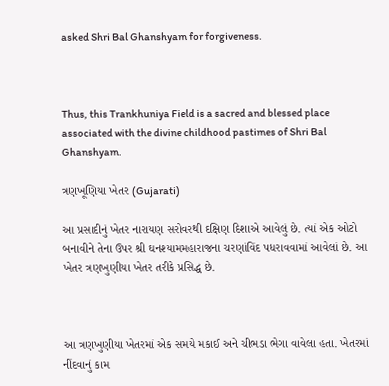asked Shri Bal Ghanshyam for forgiveness.



Thus, this Trankhuniya Field is a sacred and blessed place associated with the divine childhood pastimes of Shri Bal Ghanshyam.

ત્રણખૂણિયા ખેતર (Gujarati)

આ પ્રસાદીનું ખેતર નારાયણ સરોવરથી દક્ષિણ દિશાએ આવેલું છે. ત્યાં એક ઓટો બનાવીને તેના ઉપર શ્રી ઘનશ્યામમહારાજના ચરણાંવિંદ પધરાવવામાં આવેલાં છે. આ ખેતર ત્રણખુણીયા ખેતર તરીકે પ્રસિદ્ધ છે.



આ ત્રણખુણીયા ખેતરમાં એક સમયે મકાઈ અને ચીભડા ભેગા વાવેલા હતા. ખેતરમાં નીંદવાનું કામ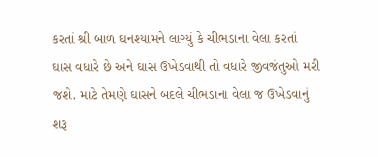કરતાં શ્રી બાળ ઘનશ્યામને લાગ્યું કે ચીભડાના વેલા કરતાં ઘાસ વધારે છે અને ઘાસ ઉખેડવાથી તો વધારે જીવજંતુઓ મરી જશે. માટે તેમણે ઘાસને બદલે ચીભડાના વેલા જ ઉખેડવાનું શરૂ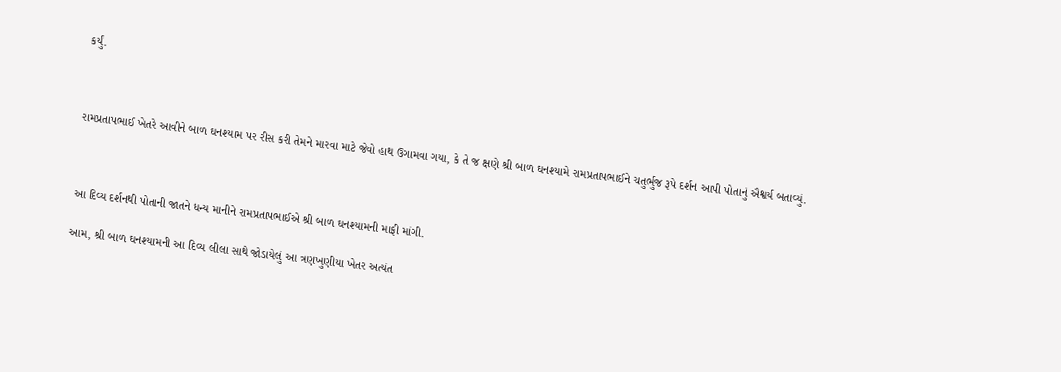કર્યું.



રામપ્રતાપભાઈ ખેતરે આવીને બાળ ઘનશ્યામ પર રીસ કરી તેમને મારવા માટે જેવો હાથ ઉગામવા ગયા, કે તે જ ક્ષણે શ્રી બાળ ઘનશ્યામે રામપ્રતાપભાઈને ચતુર્ભુજ રૂપે દર્શન આપી પોતાનું ઐશ્વર્ય બતાવ્યું.



આ દિવ્ય દર્શનથી પોતાની જાતને ધન્ય માનીને રામપ્રતાપભાઈએ શ્રી બાળ ઘનશ્યામની માફી માંગી.

આમ, શ્રી બાળ ઘનશ્યામની આ દિવ્ય લીલા સાથે જોડાયેલું આ ત્રણખુણીયા ખેતર અત્યંત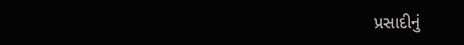પ્રસાદીનું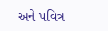અને પવિત્ર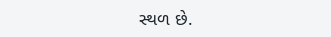સ્થળ છે.